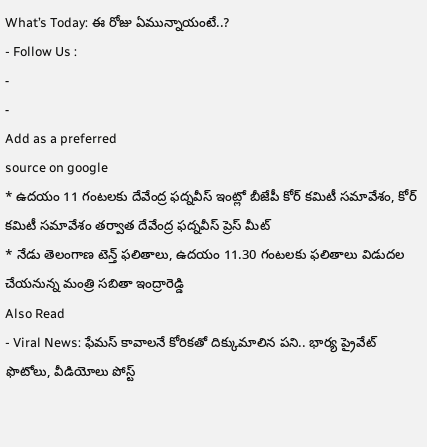What’s Today: ఈ రోజు ఏమున్నాయంటే..?
- Follow Us :
-
-
Add as a preferred
source on google
* ఉదయం 11 గంటలకు దేవేంద్ర ఫద్నవీస్ ఇంట్లో బీజేపీ కోర్ కమిటీ సమావేశం, కోర్ కమిటీ సమావేశం తర్వాత దేవేంద్ర ఫద్నవీస్ ప్రెస్ మీట్
* నేడు తెలంగాణ టెన్త్ ఫలితాలు, ఉదయం 11.30 గంటలకు ఫలితాలు విడుదల చేయనున్న మంత్రి సబితా ఇంద్రారెడ్డి
Also Read
- Viral News: ఫేమస్ కావాలనే కోరికతో దిక్కుమాలిన పని.. భార్య ప్రైవేట్ ఫొటోలు, వీడియోలు పోస్ట్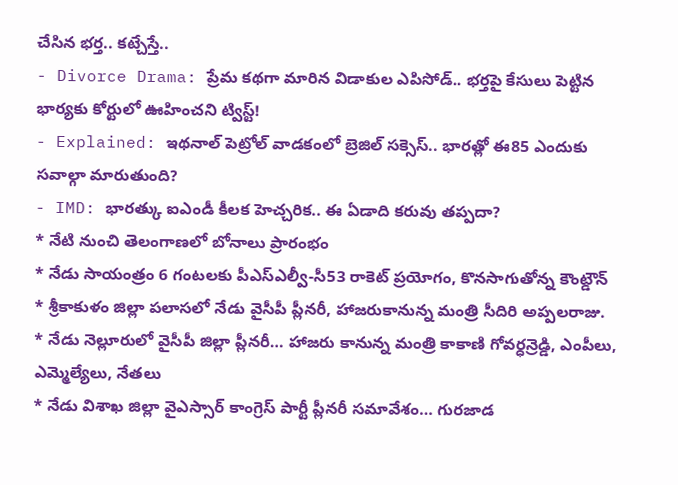చేసిన భర్త.. కట్చేస్తే..
- Divorce Drama: ప్రేమ కథగా మారిన విడాకుల ఎపిసోడ్.. భర్తపై కేసులు పెట్టిన భార్యకు కోర్టులో ఊహించని ట్విస్ట్!
- Explained: ఇథనాల్ పెట్రోల్ వాడకంలో బ్రెజిల్ సక్సెస్.. భారత్లో ఈ85 ఎందుకు సవాల్గా మారుతుంది?
- IMD: భారత్కు ఐఎండీ కీలక హెచ్చరిక.. ఈ ఏడాది కరువు తప్పదా?
* నేటి నుంచి తెలంగాణలో బోనాలు ప్రారంభం
* నేడు సాయంత్రం 6 గంటలకు పీఎస్ఎల్వీ-సీ53 రాకెట్ ప్రయోగం, కొనసాగుతోన్న కౌంట్డౌన్
* శ్రీకాకుళం జిల్లా పలాసలో నేడు వైసీపీ ప్లీనరీ, హాజరుకానున్న మంత్రి సీదిరి అప్పలరాజు.
* నేడు నెల్లూరులో వైసీపీ జిల్లా ప్లీనరీ… హాజరు కానున్న మంత్రి కాకాణి గోవర్ధన్రెడ్డి, ఎంపీలు, ఎమ్మెల్యేలు, నేతలు
* నేడు విశాఖ జిల్లా వైఎస్సార్ కాంగ్రెస్ పార్టీ ప్లీనరీ సమావేశం… గురజాడ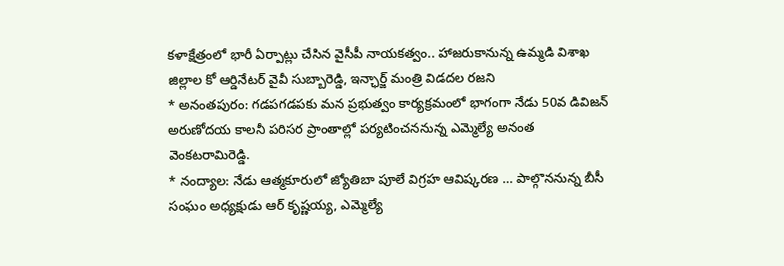కళాక్షేత్రంలో భారీ ఏర్పాట్లు చేసిన వైసీపీ నాయకత్వం.. హాజరుకానున్న ఉమ్మడి విశాఖ జిల్లాల కో ఆర్డినేటర్ వైవీ సుబ్బారెడ్డి, ఇన్ఛార్జ్ మంత్రి విడదల రజని
* అనంతపురం: గడపగడపకు మన ప్రభుత్వం కార్యక్రమంలో భాగంగా నేడు 50వ డివిజన్ అరుణోదయ కాలనీ పరిసర ప్రాంతాల్లో పర్యటించననున్న ఎమ్మెల్యే అనంత వెంకటరామిరెడ్డి.
* నంద్యాల: నేడు ఆత్మకూరులో జ్యోతిబా పూలే విగ్రహ ఆవిష్కరణ … పాల్గొననున్న బీసీ సంఘం అధ్యక్షుడు ఆర్ కృష్ణయ్య, ఎమ్మెల్యే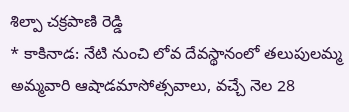శిల్పా చక్రపాణి రెడ్డి
* కాకినాడ: నేటి నుంచి లోవ దేవస్థానంలో తలుపులమ్మ అమ్మవారి ఆషాడమాసోత్సవాలు, వచ్చే నెల 28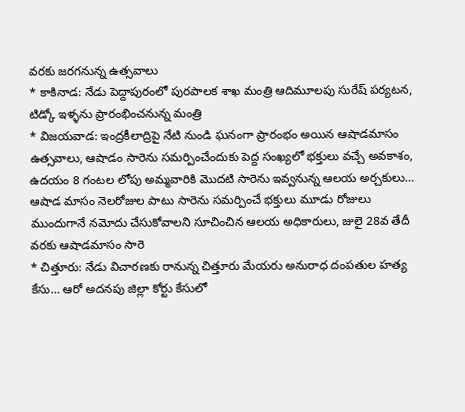వరకు జరగనున్న ఉత్సవాలు
* కాకినాడ: నేడు పెద్దాపురంలో పురపాలక శాఖ మంత్రి ఆదిమూలపు సురేష్ పర్యటన, టిడ్కో ఇళ్ళను ప్రారంభించనున్న మంత్రి
* విజయవాడ: ఇంద్రకీలాద్రిపై నేటి నుండి ఘనంగా ప్రారంభం అయిన ఆషాడమాసం ఉత్సవాలు, ఆషాడం సారెను సమర్పించేందుకు పెద్ద సంఖ్యలో భక్తులు వచ్చే అవకాశం, ఉదయం 8 గంటల లోపు అమ్మవారికి మొదటి సారెను ఇవ్వనున్న ఆలయ అర్చకులు… ఆషాడ మాసం నెలరోజుల పాటు సారెను సమర్పించే భక్తులు మూడు రోజులు ముందుగానే నమోదు చేసుకోవాలని సూచించిన ఆలయ అధికారులు, జులై 28వ తేదీ వరకు ఆషాడమాసం సారె
* చిత్తూరు: నేడు విచారణకు రానున్న చిత్తూరు మేయరు అనురాధ దంపతుల హత్య కేసు… ఆరో అదనపు జిల్లా కోర్టు కేసులో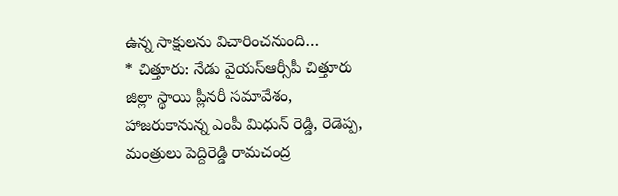ఉన్న సాక్షులను విచారించనుంది…
* చిత్తూరు: నేడు వైయస్ఆర్సీపీ చిత్తూరు జిల్లా స్థాయి ప్లీనరీ సమావేశం, హాజరుకానున్న ఎంపీ మిధున్ రెడ్డి, రెడెప్ప, మంత్రులు పెద్దిరెడ్డి రామచంద్ర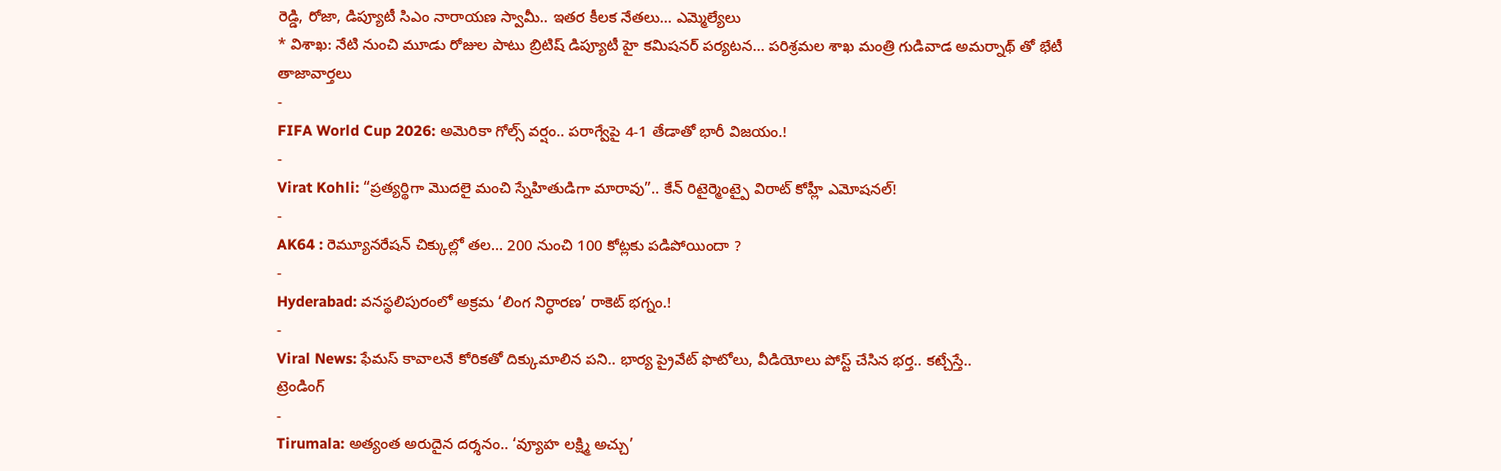రెడ్డి, రోజా, డిప్యూటీ సిఎం నారాయణ స్వామీ.. ఇతర కీలక నేతలు… ఎమ్మెల్యేలు
* విశాఖ: నేటి నుంచి మూడు రోజుల పాటు బ్రిటిష్ డిప్యూటీ హై కమిషనర్ పర్యటన… పరిశ్రమల శాఖ మంత్రి గుడివాడ అమర్నాథ్ తో భేటీ
తాజావార్తలు
-
FIFA World Cup 2026: అమెరికా గోల్స్ వర్షం.. పరాగ్వేపై 4-1 తేడాతో భారీ విజయం.!
-
Virat Kohli: “ప్రత్యర్థిగా మొదలై మంచి స్నేహితుడిగా మారావు”.. కేన్ రిటైర్మెంట్పై విరాట్ కోహ్లీ ఎమోషనల్!
-
AK64 : రెమ్యూనరేషన్ చిక్కుల్లో తల… 200 నుంచి 100 కోట్లకు పడిపోయిందా ?
-
Hyderabad: వనస్థలిపురంలో అక్రమ ‘లింగ నిర్ధారణ’ రాకెట్ భగ్నం.!
-
Viral News: ఫేమస్ కావాలనే కోరికతో దిక్కుమాలిన పని.. భార్య ప్రైవేట్ ఫొటోలు, వీడియోలు పోస్ట్ చేసిన భర్త.. కట్చేస్తే..
ట్రెండింగ్
-
Tirumala: అత్యంత అరుదైన దర్శనం.. ‘వ్యూహ లక్ష్మి అచ్చు’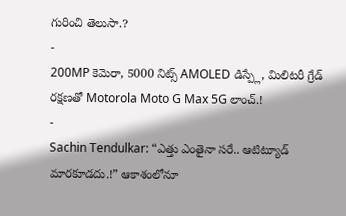గురించి తెలుసా.?
-
200MP కెమెరా, 5000 నిట్స్ AMOLED డిస్ప్లే, మిలిటరీ గ్రేడ్ రక్షణతో Motorola Moto G Max 5G లాంచ్.!
-
Sachin Tendulkar: “ఎత్తు ఎంతైనా సరే.. ఆటిట్యూడ్ మారకూడదు.!” ఆకాశంలోనూ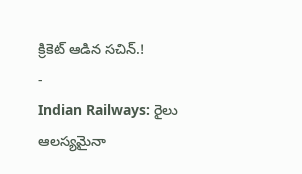క్రికెట్ ఆడిన సచిన్.!
-
Indian Railways: రైలు ఆలస్యమైనా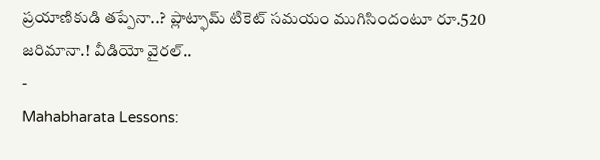ప్రయాణికుడి తప్పేనా..? ప్లాట్ఫామ్ టికెట్ సమయం ముగిసిందంటూ రూ.520 జరిమానా.! వీడియో వైరల్..
-
Mahabharata Lessons: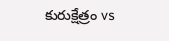కురుక్షేత్రం vs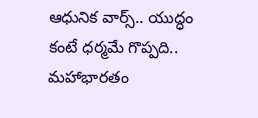ఆధునిక వార్స్.. యుద్ధం కంటే ధర్మమే గొప్పది.. మహాభారతం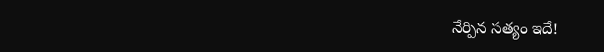నేర్పిన సత్యం ఇదే!